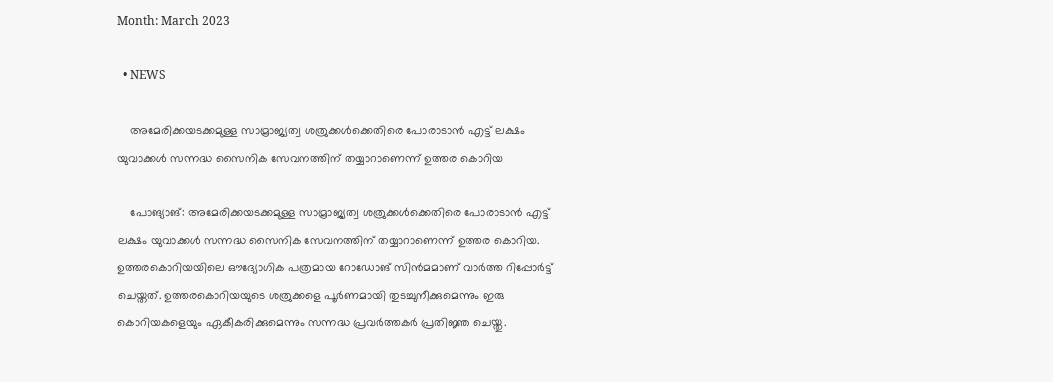Month: March 2023

  • NEWS

    അമേരിക്കയടക്കമുള്ള സാമ്രാജ്യത്വ ശത്രുക്കൾക്കെതിരെ പോരാടാൻ എട്ട് ലക്ഷം യുവാക്കൾ സന്നദ്ധ സൈനിക സേവനത്തിന് തയ്യാറാണെന്ന് ഉത്തര കൊറിയ

    പോങ്യാങ്: അമേരിക്കയടക്കമുള്ള സാമ്രാജ്യത്വ ശത്രുക്കൾക്കെതിരെ പോരാടാൻ എട്ട് ലക്ഷം യുവാക്കൾ സന്നദ്ധ സൈനിക സേവനത്തിന് തയ്യാറാണെന്ന് ഉത്തര കൊറിയ. ഉത്തരകൊറിയയിലെ ഔദ്യോഗിക പത്രമായ റോഡോങ് സിൻമമാണ് വാർത്ത റിപ്പോർട്ട് ചെയ്തത്. ഉത്തരകൊറിയയുടെ ശത്രുക്കളെ പൂർണമായി തുടച്ചുനീക്കുമെന്നും ഇരു കൊറിയകളെയും ഏകീകരിക്കുമെന്നും സന്നദ്ധ പ്രവർത്തകർ പ്രതിജ്ഞ ചെയ്തു.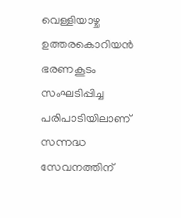വെള്ളിയാഴ്ച ഉത്തരകൊറിയൻ ഭരണകൂടം സംഘടിപ്പിച്ച പരിപാടിയിലാണ് സന്നദ്ധ സേവനത്തിന്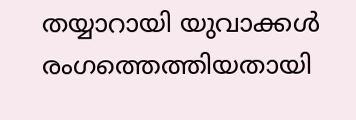തയ്യാറായി യുവാക്കൾ രംഗത്തെത്തിയതായി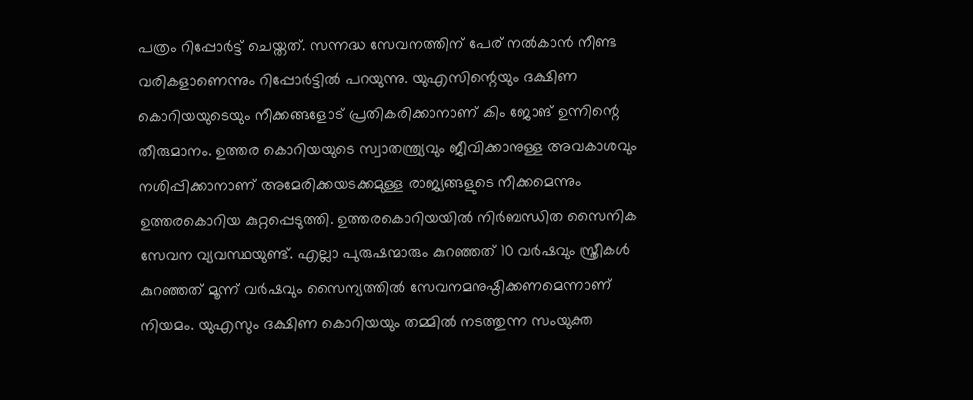പത്രം റിപ്പോർട്ട് ചെയ്തത്. സന്നദ്ധ സേവനത്തിന് പേര് നൽകാൻ നീണ്ട വരികളാണെന്നും റിപ്പോർട്ടിൽ പറയുന്നു. യുഎസിന്റെയും ദക്ഷിണ കൊറിയയുടെയും നീക്കങ്ങളോട് പ്രതികരിക്കാനാണ് കിം ജോങ് ഉന്നിന്റെ തീരുമാനം. ഉത്തര കൊറിയയുടെ സ്വാതന്ത്ര്യവും ജീവിക്കാനുള്ള അവകാശവും നശിപ്പിക്കാനാണ് അമേരിക്കയടക്കമുള്ള രാജ്യങ്ങളുടെ നീക്കമെന്നും ഉത്തരകൊറിയ കുറ്റപ്പെടുത്തി. ഉത്തരകൊറിയയിൽ നിർബന്ധിത സൈനിക സേവന വ്യവസ്ഥയുണ്ട്. എല്ലാ പുരുഷന്മാരും കുറഞ്ഞത് 10 വർഷവും സ്ത്രീകൾ കുറഞ്ഞത് മൂന്ന് വർഷവും സൈന്യത്തിൽ സേവനമനുഷ്ഠിക്കണമെന്നാണ് നിയമം. യുഎസും ദക്ഷിണ കൊറിയയും തമ്മിൽ നടത്തുന്ന സംയുക്ത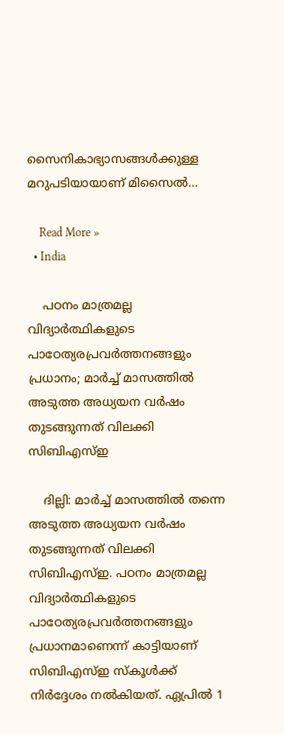സൈനികാഭ്യാസങ്ങൾക്കുള്ള മറുപടിയായാണ് മിസൈൽ…

    Read More »
  • India

    പഠനം മാത്രമല്ല വിദ്യാർത്ഥികളുടെ പാഠേത്യരപ്രവർത്തനങ്ങളും പ്രധാനം; മാർച്ച് മാസത്തിൽ അടുത്ത അധ്യയന വർഷം തുടങ്ങുന്നത് വിലക്കി സിബിഎസ്ഇ

    ദില്ലി: മാർച്ച് മാസത്തിൽ തന്നെ അടുത്ത അധ്യയന വർഷം തുടങ്ങുന്നത് വിലക്കി സിബിഎസ്ഇ. പഠനം മാത്രമല്ല വിദ്യാർത്ഥികളുടെ പാഠേത്യരപ്രവർത്തനങ്ങളും പ്രധാനമാണെന്ന് കാട്ടിയാണ് സിബിഎസ്ഇ സ്കൂൾക്ക് നിർദ്ദേശം നൽകിയത്. ഏപ്രിൽ 1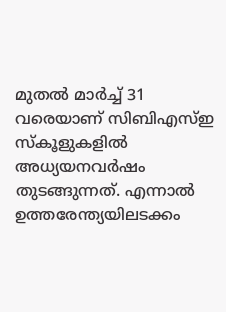മുതൽ മാർച്ച് 31 വരെയാണ് സിബിഎസ്ഇ സ്കൂളുകളിൽ അധ്യയനവർഷം തുടങ്ങുന്നത്. എന്നാൽ ഉത്തരേന്ത്യയിലടക്കം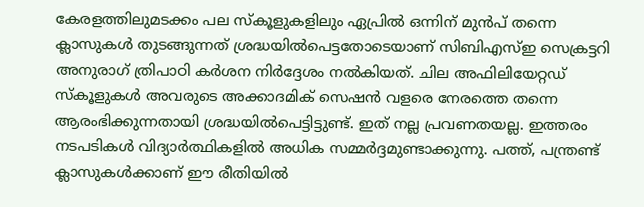കേരളത്തിലുമടക്കം പല സ്കൂളുകളിലും ഏപ്രിൽ ഒന്നിന് മുൻപ് തന്നെ ക്ലാസുകൾ തുടങ്ങുന്നത് ശ്രദ്ധയിൽപെട്ടതോടെയാണ് സിബിഎസ്ഇ സെക്രട്ടറി അനുരാഗ് ത്രിപാഠി കർശന നിർദ്ദേശം നൽകിയത്. ചില അഫിലിയേറ്റഡ് സ്കൂളുകൾ അവരുടെ അക്കാദമിക് സെഷൻ വളരെ നേരത്തെ തന്നെ ആരംഭിക്കുന്നതായി ശ്രദ്ധയിൽപെട്ടിട്ടുണ്ട്. ഇത് നല്ല പ്രവണതയല്ല. ഇത്തരം നടപടികൾ വിദ്യാർത്ഥികളിൽ അധിക സമ്മർദ്ദമുണ്ടാക്കുന്നു. പത്ത്, പന്ത്രണ്ട് ക്ലാസുകൾക്കാണ് ഈ രീതിയിൽ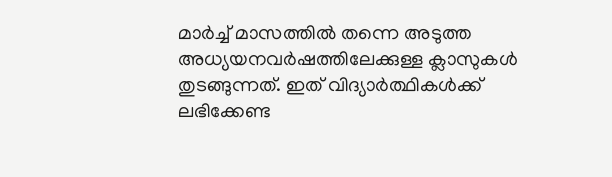മാർച്ച് മാസത്തിൽ തന്നെ അടുത്ത അധ്യയനവർഷത്തിലേക്കുള്ള ക്ലാസുകൾ തുടങ്ങുന്നത്. ഇത് വിദ്യാർത്ഥികൾക്ക് ലഭിക്കേണ്ട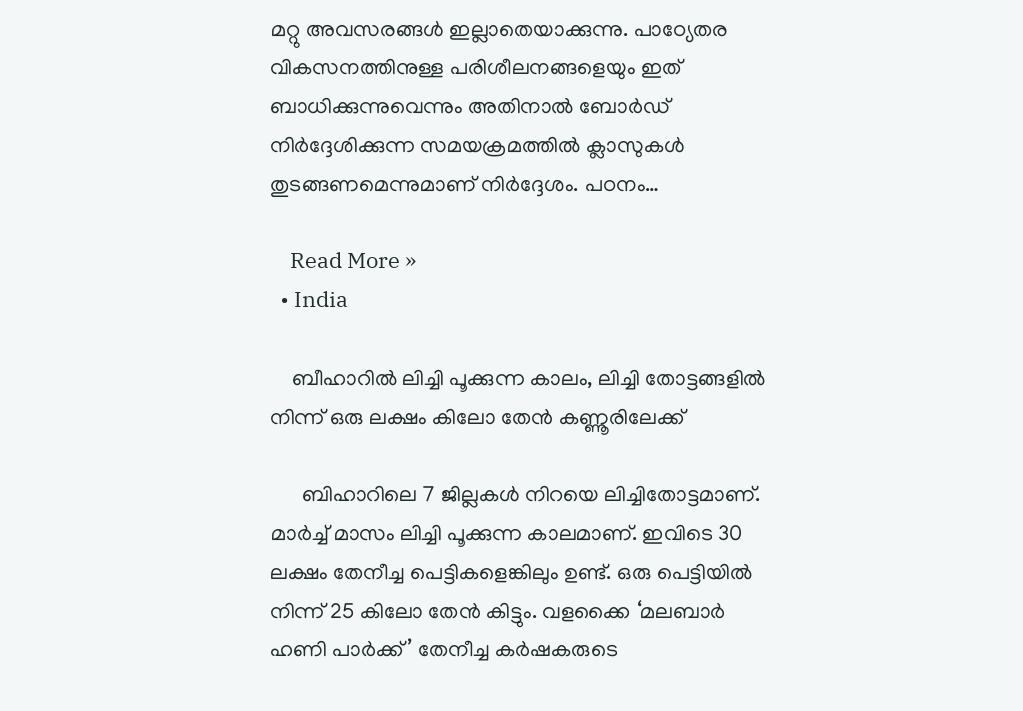മറ്റു അവസരങ്ങൾ ഇല്ലാതെയാക്കുന്നു. പാഠ്യേതര വികസനത്തിനുള്ള പരിശീലനങ്ങളെയും ഇത് ബാധിക്കുന്നുവെന്നും അതിനാൽ ബോർഡ് നിർദ്ദേശിക്കുന്ന സമയക്രമത്തിൽ ക്ലാസുകൾ തുടങ്ങണമെന്നുമാണ് നിർദ്ദേശം. പഠനം…

    Read More »
  • India

    ബീഹാറിൽ ലിച്ചി പൂക്കുന്ന കാലം, ലിച്ചി തോട്ടങ്ങളിൽ നിന്ന് ഒരു ലക്ഷം കിലോ തേൻ കണ്ണൂരിലേക്ക്

      ബിഹാറിലെ 7 ജില്ലകൾ നിറയെ ലിച്ചിതോട്ടമാണ്. മാർച്ച് മാസം ലിച്ചി പൂക്കുന്ന കാലമാണ്. ഇവിടെ 30 ലക്ഷം തേനീച്ച പെട്ടികളെങ്കിലും ഉണ്ട്. ഒരു പെട്ടിയിൽ നിന്ന് 25 കിലോ തേൻ കിട്ടും. വളക്കൈ ‘മലബാർ ഹണി പാർക്ക്’ തേനീച്ച കർഷകരുടെ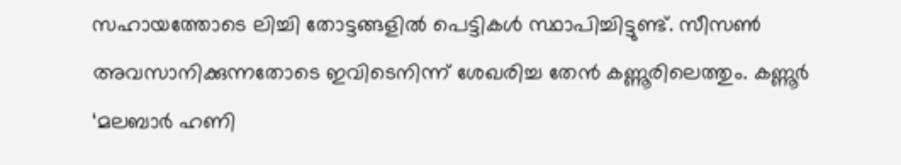സഹായത്തോടെ ലിച്ചി തോട്ടങ്ങളിൽ പെട്ടികൾ സ്ഥാപിച്ചിട്ടുണ്ട്. സീസൺ അവസാനിക്കുന്നതോടെ ഇവിടെനിന്ന്‌ ശേഖരിച്ച തേൻ കണ്ണൂരിലെത്തും. കണ്ണൂർ ‘മലബാർ ഹണി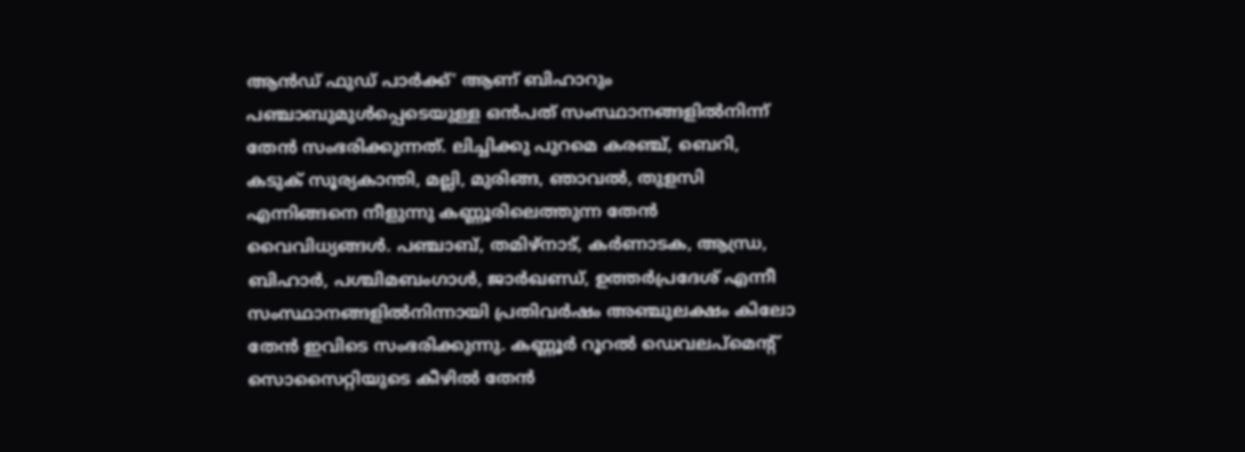ആൻഡ് ഫുഡ് പാർക്ക്’ ആണ്‌ ബിഹാറും പഞ്ചാബുമുൾപ്പെടെയുള്ള ഒൻപത്‌ സംസ്ഥാനങ്ങളിൽനിന്ന് തേൻ സംഭരിക്കുന്നത്. ലിച്ചിക്കു പുറമെ കരഞ്ച്, ബെറി, കടുക് സൂര്യകാന്തി, മല്ലി, മുരിങ്ങ, ഞാവൽ, തുളസി എന്നിങ്ങനെ നീളുന്നു കണ്ണൂരിലെത്തുന്ന തേൻ വൈവിധ്യങ്ങൾ. പഞ്ചാബ്, തമിഴ്നാട്, കർണാടക, ആന്ധ്ര, ബിഹാർ, പശ്ചിമബംഗാൾ, ജാർഖണ്ഡ്, ഉത്തർപ്രദേശ് എന്നീ സംസ്ഥാനങ്ങളിൽനിന്നായി പ്രതിവർഷം അഞ്ചുലക്ഷം കിലോ തേൻ ഇവിടെ സംഭരിക്കുന്നു. കണ്ണൂർ റൂറൽ ഡെവലപ്മെന്റ് സൊസൈറ്റിയുടെ കീഴിൽ തേൻ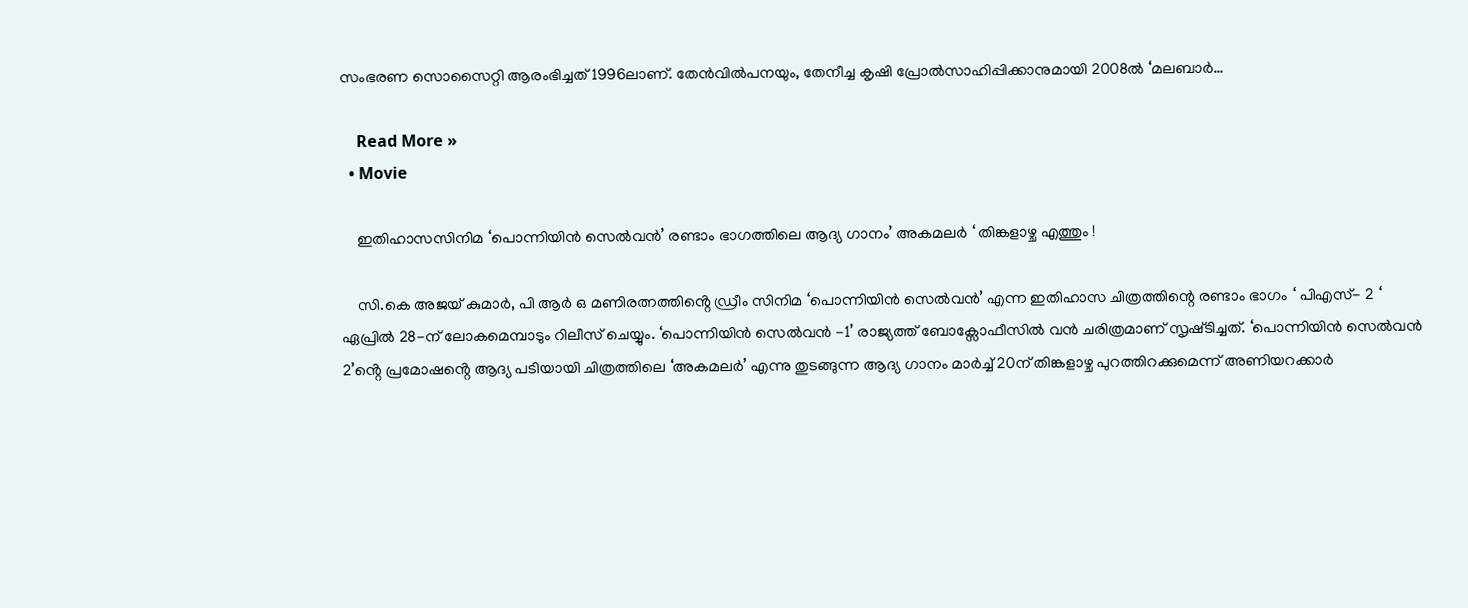സംഭരണ സൊസൈറ്റി ആരംഭിച്ചത് 1996ലാണ്. തേൻവിൽപനയും, തേനീച്ച കൃഷി പ്രോൽസാഹിപ്പിക്കാനുമായി 2008ൽ ‘മലബാർ…

    Read More »
  • Movie

    ഇതിഹാസസിനിമ ‘പൊന്നിയിൻ സെല്‍വൻ’ രണ്ടാം ഭാഗത്തിലെ ആദ്യ ഗാനം’ അകമലർ ‘ തിങ്കളാഴ്ച എത്തും !

    സി.കെ അജയ് കുമാർ, പി ആർ ഒ മണിരത്നത്തിൻ്റെ ഡ്രീം സിനിമ ‘പൊന്നിയിൻ സെൽവൻ’ എന്ന ഇതിഹാസ ചിത്രത്തിന്റെ രണ്ടാം ഭാഗം ‘ പിഎസ്- 2 ‘ ഏപ്രിൽ 28-ന് ലോകമെമ്പാടും റിലീസ് ചെയ്യും. ‘പൊന്നിയിൻ സെല്‍വൻ -1’ രാജ്യത്ത് ബോക്സോഫീസിൽ വൻ ചരിത്രമാണ് സൃഷ്‍ടിച്ചത്. ‘പൊന്നിയിൻ സെല്‍വൻ 2’ൻ്റെ പ്രമോഷൻ്റെ ആദ്യ പടിയായി ചിത്രത്തിലെ ‘അകമലർ’ എന്നു തുടങ്ങുന്ന ആദ്യ ഗാനം മാർച്ച് 20ന് തിങ്കളാഴ്ച പുറത്തിറക്കുമെന്ന് അണിയറക്കാർ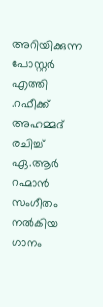അറിയിക്കുന്ന പോസ്റ്റർ എത്തി .റഫീക്ക് അഹമ്മദ് രചിച്ച് ഏ.ആർ റഹ്മാൻ സംഗീതം നൽകിയ ഗാനം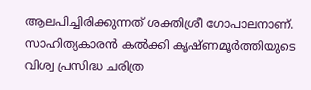ആലപിച്ചിരിക്കുന്നത് ശക്തിശ്രീ ഗോപാലനാണ്. സാഹിത്യകാരൻ കൽക്കി കൃഷ്‍ണമൂര്‍ത്തിയുടെ വിശ്വ പ്രസിദ്ധ ചരിത്ര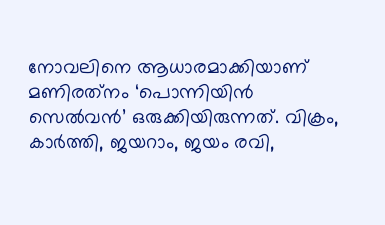നോവലിനെ ആധാരമാക്കിയാണ് മണിരത്‍നം ‘പൊന്നിയിൻ സെല്‍വൻ’ ഒരുക്കിയിരുന്നത്. വിക്രം, കാർത്തി, ജയറാം, ജയം രവി,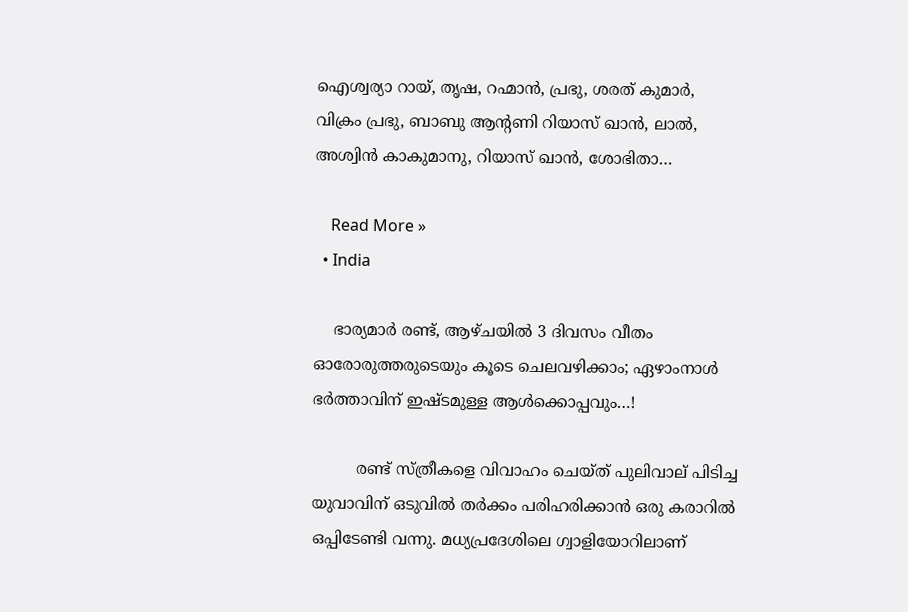ഐശ്വര്യാ റായ്, തൃഷ, റഹ്മാൻ, പ്രഭു, ശരത് കുമാർ, വിക്രം പ്രഭു, ബാബു ആൻ്റണി റിയാസ് ഖാൻ, ലാൽ, അശ്വിന്‍ കാകുമാനു, റിയാസ് ഖാന്‍, ശോഭിതാ…

    Read More »
  • India

    ഭാര്യമാർ രണ്ട്, ആഴ്ചയില്‍ 3 ദിവസം വീതം ഓരോരുത്തരുടെയും കൂടെ ചെലവഴിക്കാം; ഏഴാംനാൾ ഭര്‍ത്താവിന് ഇഷ്ടമുള്ള ആൾക്കൊപ്പവും…!

         രണ്ട് സ്ത്രീകളെ വിവാഹം ചെയ്ത് പുലിവാല് പിടിച്ച യുവാവിന് ഒടുവില്‍ തര്‍ക്കം പരിഹരിക്കാന്‍ ഒരു കരാറില്‍ ഒപ്പിടേണ്ടി വന്നു. മധ്യപ്രദേശിലെ ഗ്വാളിയോറിലാണ്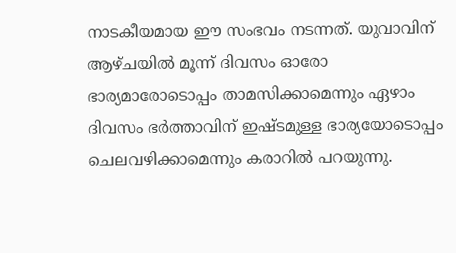നാടകീയമായ ഈ സംഭവം നടന്നത്. യുവാവിന് ആഴ്ചയില്‍ മൂന്ന് ദിവസം ഓരോ ഭാര്യമാരോടൊപ്പം താമസിക്കാമെന്നും ഏഴാം ദിവസം ഭര്‍ത്താവിന് ഇഷ്ടമുള്ള ഭാര്യയോടൊപ്പം  ചെലവഴിക്കാമെന്നും കരാറില്‍ പറയുന്നു.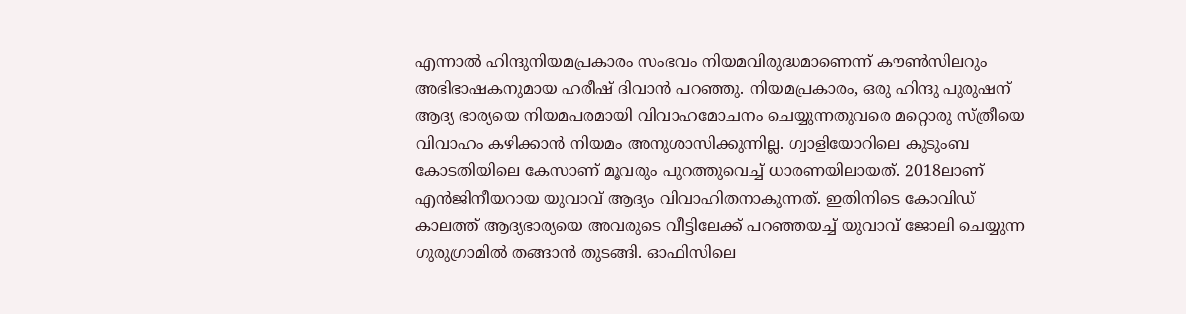എന്നാല്‍ ഹിന്ദുനിയമപ്രകാരം സംഭവം നിയമവിരുദ്ധമാണെന്ന് കൗണ്‍സിലറും അഭിഭാഷകനുമായ ഹരീഷ് ദിവാന്‍ പറഞ്ഞു. നിയമപ്രകാരം, ഒരു ഹിന്ദു പുരുഷന് ആദ്യ ഭാര്യയെ നിയമപരമായി വിവാഹമോചനം ചെയ്യുന്നതുവരെ മറ്റൊരു സ്ത്രീയെ വിവാഹം കഴിക്കാന്‍ നിയമം അനുശാസിക്കുന്നില്ല. ഗ്വാളിയോറിലെ കുടുംബ കോടതിയിലെ കേസാണ് മൂവരും പുറത്തുവെച്ച് ധാരണയിലായത്. 2018ലാണ് എന്‍ജിനീയറായ യുവാവ് ആദ്യം വിവാഹിതനാകുന്നത്. ഇതിനിടെ കോവിഡ് കാലത്ത് ആദ്യഭാര്യയെ അവരുടെ വീട്ടിലേക്ക് പറഞ്ഞയച്ച് യുവാവ് ജോലി ചെയ്യുന്ന ഗുരുഗ്രാമില്‍ തങ്ങാന്‍ തുടങ്ങി. ഓഫിസിലെ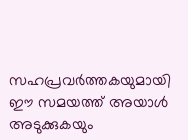സഹപ്രവര്‍ത്തകയുമായി ഈ സമയത്ത് അയാൾ അടുക്കുകയും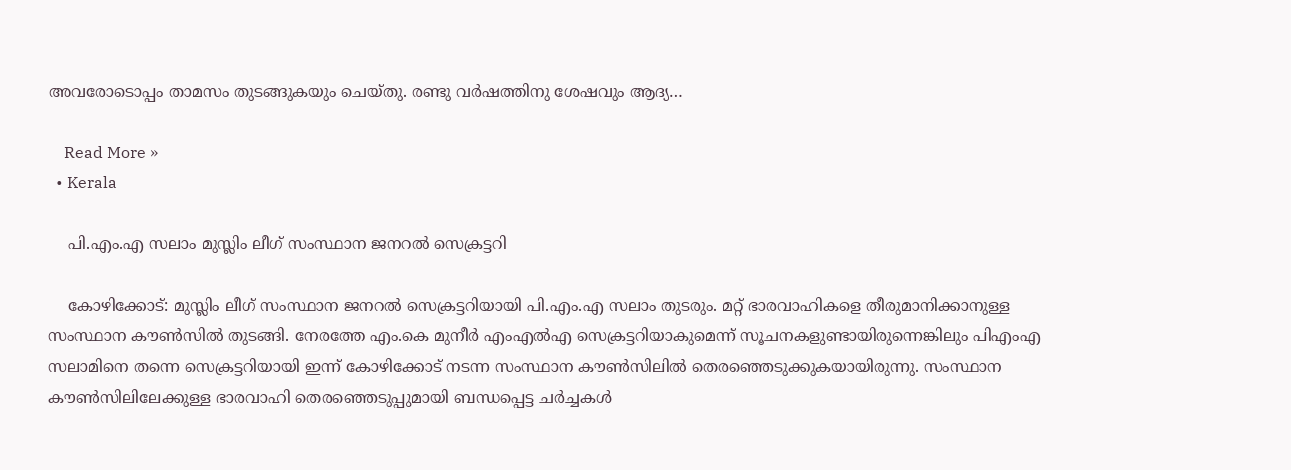അവരോടൊപ്പം താമസം തുടങ്ങുകയും ചെയ്തു. രണ്ടു വർഷത്തിനു ശേഷവും ആദ്യ…

    Read More »
  • Kerala

    പി.എം.എ സലാം മുസ്ലിം ലീഗ് സംസ്ഥാന ജനറല്‍ സെക്രട്ടറി

    കോഴിക്കോട്: മുസ്ലിം ലീഗ് സംസ്ഥാന ജനറല്‍ സെക്രട്ടറിയായി പി.എം.എ സലാം തുടരും. മറ്റ് ഭാരവാഹികളെ തീരുമാനിക്കാനുള്ള സംസ്ഥാന കൗണ്‍സില്‍ തുടങ്ങി. നേരത്തേ എം.കെ മുനീര്‍ എംഎല്‍എ സെക്രട്ടറിയാകുമെന്ന് സൂചനകളുണ്ടായിരുന്നെങ്കിലും പിഎംഎ സലാമിനെ തന്നെ സെക്രട്ടറിയായി ഇന്ന് കോഴിക്കോട് നടന്ന സംസ്ഥാന കൗണ്‍സിലില്‍ തെരഞ്ഞെടുക്കുകയായിരുന്നു. സംസ്ഥാന കൗണ്‍സിലിലേക്കുള്ള ഭാരവാഹി തെരഞ്ഞെടുപ്പുമായി ബന്ധപ്പെട്ട ചര്‍ച്ചകള്‍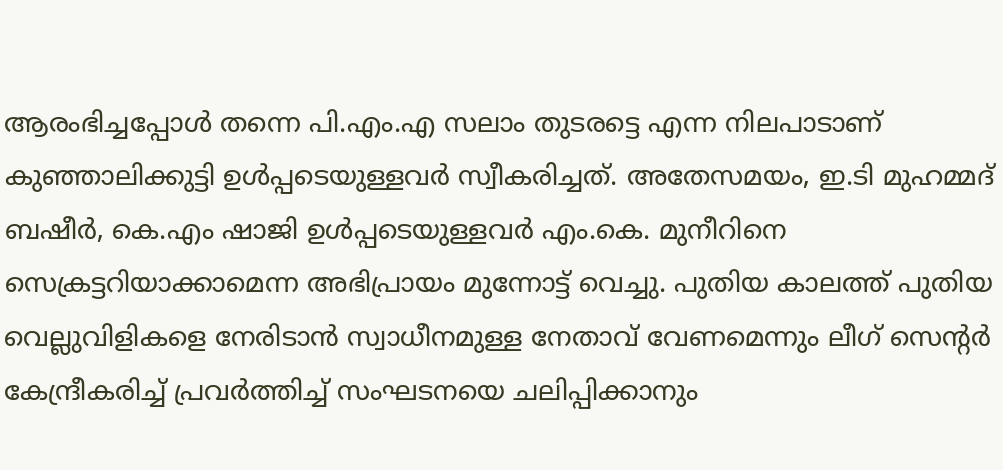ആരംഭിച്ചപ്പോള്‍ തന്നെ പി.എം.എ സലാം തുടരട്ടെ എന്ന നിലപാടാണ് കുഞ്ഞാലിക്കുട്ടി ഉള്‍പ്പടെയുള്ളവര്‍ സ്വീകരിച്ചത്. അതേസമയം, ഇ.ടി മുഹമ്മദ് ബഷീര്‍, കെ.എം ഷാജി ഉള്‍പ്പടെയുള്ളവര്‍ എം.കെ. മുനീറിനെ സെക്രട്ടറിയാക്കാമെന്ന അഭിപ്രായം മുന്നോട്ട് വെച്ചു. പുതിയ കാലത്ത് പുതിയ വെല്ലുവിളികളെ നേരിടാന്‍ സ്വാധീനമുള്ള നേതാവ് വേണമെന്നും ലീഗ് സെന്റര്‍ കേന്ദ്രീകരിച്ച് പ്രവര്‍ത്തിച്ച് സംഘടനയെ ചലിപ്പിക്കാനും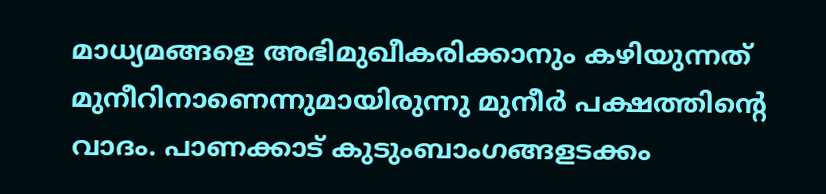മാധ്യമങ്ങളെ അഭിമുഖീകരിക്കാനും കഴിയുന്നത് മുനീറിനാണെന്നുമായിരുന്നു മുനീര്‍ പക്ഷത്തിന്റെ വാദം. പാണക്കാട് കുടുംബാംഗങ്ങളടക്കം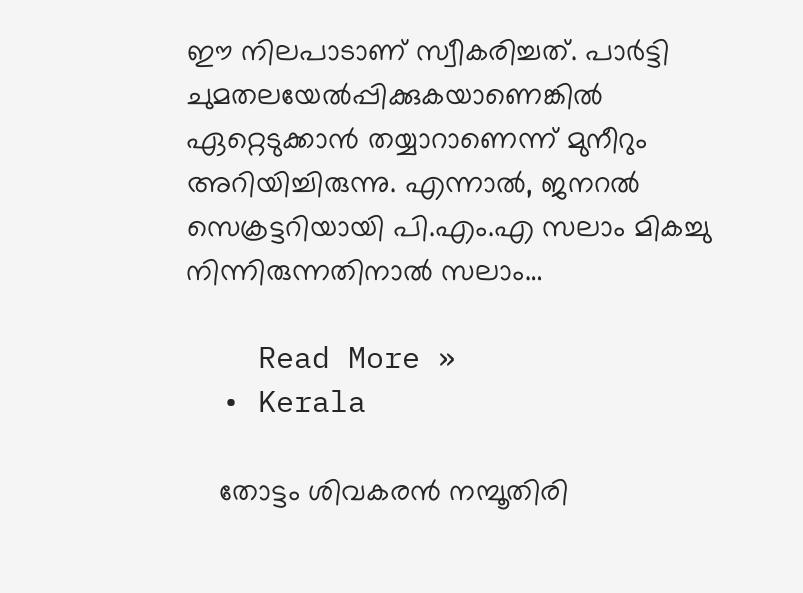ഈ നിലപാടാണ് സ്വീകരിച്ചത്. പാര്‍ട്ടി ചുമതലയേല്‍പ്പിക്കുകയാണെങ്കില്‍ ഏറ്റെടുക്കാന്‍ തയ്യാറാണെന്ന് മുനീറും അറിയിച്ചിരുന്നു. എന്നാല്‍, ജനറല്‍ സെക്രട്ടറിയായി പി.എം.എ സലാം മികച്ചു നിന്നിരുന്നതിനാല്‍ സലാം…

    Read More »
  • Kerala

    തോട്ടം ശിവകരന്‍ നമ്പൂതിരി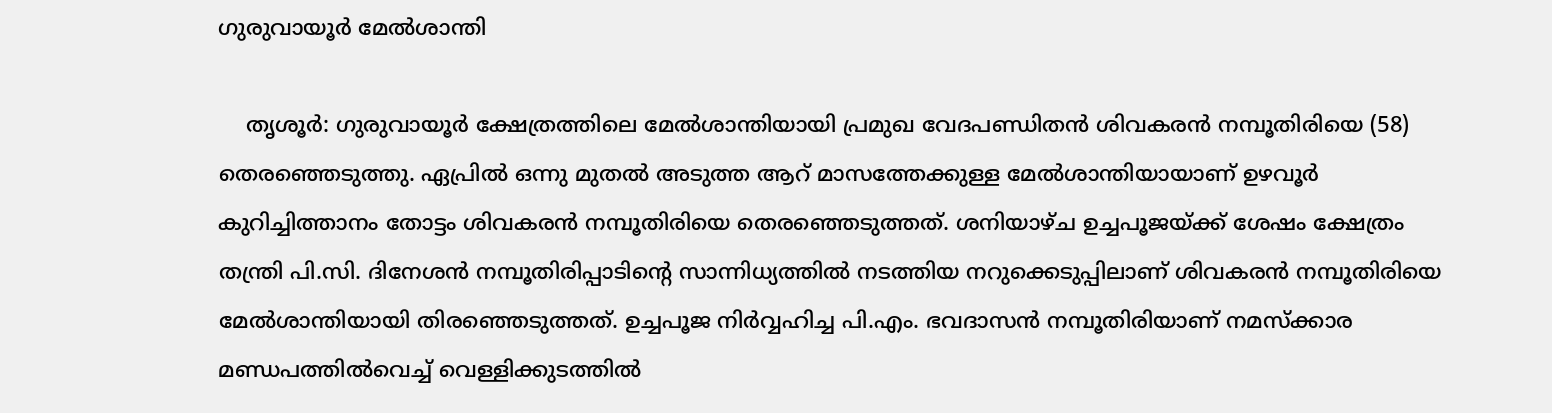ഗുരുവായൂര്‍ മേല്‍ശാന്തി

    തൃശൂര്‍: ഗുരുവായൂര്‍ ക്ഷേത്രത്തിലെ മേല്‍ശാന്തിയായി പ്രമുഖ വേദപണ്ഡിതന്‍ ശിവകരന്‍ നമ്പൂതിരിയെ (58) തെരഞ്ഞെടുത്തു. ഏപ്രില്‍ ഒന്നു മുതല്‍ അടുത്ത ആറ് മാസത്തേക്കുള്ള മേല്‍ശാന്തിയായാണ് ഉഴവൂര്‍ കുറിച്ചിത്താനം തോട്ടം ശിവകരന്‍ നമ്പൂതിരിയെ തെരഞ്ഞെടുത്തത്. ശനിയാഴ്ച ഉച്ചപൂജയ്ക്ക് ശേഷം ക്ഷേത്രം തന്ത്രി പി.സി. ദിനേശന്‍ നമ്പൂതിരിപ്പാടിന്റെ സാന്നിധ്യത്തില്‍ നടത്തിയ നറുക്കെടുപ്പിലാണ് ശിവകരന്‍ നമ്പൂതിരിയെ മേല്‍ശാന്തിയായി തിരഞ്ഞെടുത്തത്. ഉച്ചപൂജ നിര്‍വ്വഹിച്ച പി.എം. ഭവദാസന്‍ നമ്പൂതിരിയാണ് നമസ്‌ക്കാര മണ്ഡപത്തില്‍വെച്ച് വെള്ളിക്കുടത്തില്‍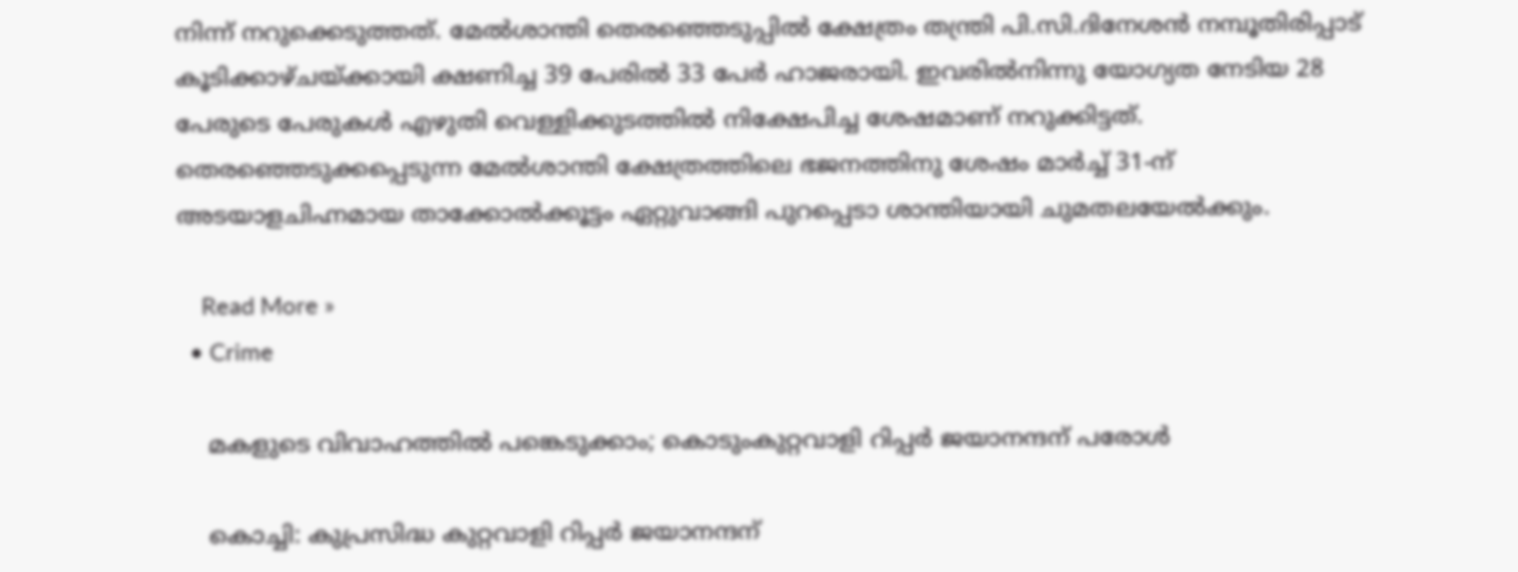നിന്ന് നറുക്കെടുത്തത്. മേല്‍ശാന്തി തെരഞ്ഞെടുപ്പില്‍ ക്ഷേത്രം തന്ത്രി പി.സി.ദിനേശന്‍ നമ്പൂതിരിപ്പാട് കൂടിക്കാഴ്ചയ്ക്കായി ക്ഷണിച്ച 39 പേരില്‍ 33 പേര്‍ ഹാജരായി. ഇവരില്‍നിന്നു യോഗ്യത നേടിയ 28 പേരുടെ പേരുകള്‍ എഴുതി വെള്ളിക്കുടത്തില്‍ നിക്ഷേപിച്ച ശേഷമാണ് നറുക്കിട്ടത്. തെരഞ്ഞെടുക്കപ്പെടുന്ന മേല്‍ശാന്തി ക്ഷേത്രത്തിലെ ഭജനത്തിനു ശേഷം മാര്‍ച്ച് 31-ന് അടയാളചിഹ്നമായ താക്കോല്‍ക്കൂട്ടം ഏറ്റുവാങ്ങി പുറപ്പെടാ ശാന്തിയായി ചുമതലയേല്‍ക്കും.

    Read More »
  • Crime

    മകളുടെ വിവാഹത്തില്‍ പങ്കെടുക്കാം; കൊടുംകുറ്റവാളി റിപ്പര്‍ ജയാനന്ദന് പരോള്‍

    കൊച്ചി: കുപ്രസിദ്ധ കുറ്റവാളി റിപ്പര്‍ ജയാനന്ദന്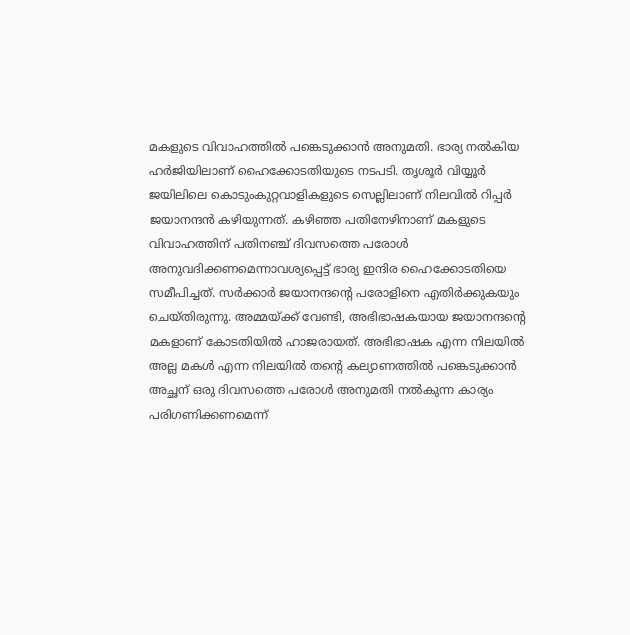മകളുടെ വിവാഹത്തില്‍ പങ്കെടുക്കാന്‍ അനുമതി. ഭാര്യ നല്‍കിയ ഹര്‍ജിയിലാണ് ഹൈക്കോടതിയുടെ നടപടി. തൃശൂര്‍ വിയ്യൂര്‍ ജയിലിലെ കൊടുംകുറ്റവാളികളുടെ സെല്ലിലാണ് നിലവില്‍ റിപ്പര്‍ ജയാനന്ദന്‍ കഴിയുന്നത്. കഴിഞ്ഞ പതിനേഴിനാണ് മകളുടെ വിവാഹത്തിന് പതിനഞ്ച് ദിവസത്തെ പരോള്‍ അനുവദിക്കണമെന്നാവശ്യപ്പെട്ട് ഭാര്യ ഇന്ദിര ഹൈക്കോടതിയെ സമീപിച്ചത്. സര്‍ക്കാര്‍ ജയാനന്ദന്റെ പരോളിനെ എതിര്‍ക്കുകയും ചെയ്തിരുന്നു. അമ്മയ്ക്ക് വേണ്ടി, അഭിഭാഷകയായ ജയാനന്ദന്റെ മകളാണ് കോടതിയില്‍ ഹാജരായത്. അഭിഭാഷക എന്ന നിലയില്‍ അല്ല മകള്‍ എന്ന നിലയില്‍ തന്റെ കല്യാണത്തില്‍ പങ്കെടുക്കാന്‍ അച്ഛന് ഒരു ദിവസത്തെ പരോള്‍ അനുമതി നല്‍കുന്ന കാര്യം പരിഗണിക്കണമെന്ന്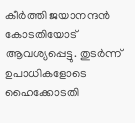കീര്‍ത്തി ജയാനന്ദന്‍ കോടതിയോട് ആവശ്യപ്പെട്ടു. തുടര്‍ന്ന് ഉപാധികളോടെ ഹൈക്കോടതി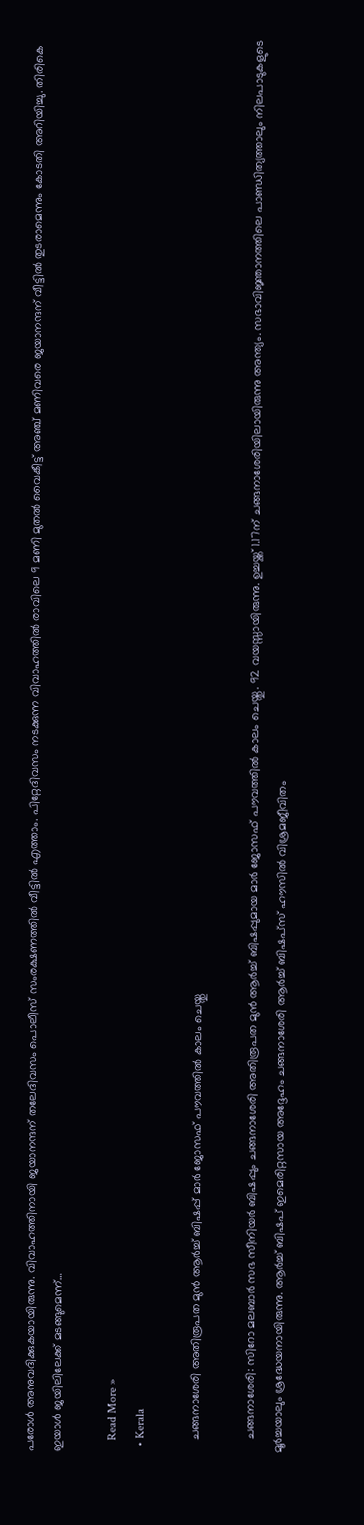പരോള്‍ അനുവദിക്കുകയായിരുന്നു. വിവാഹത്തിനായി ജയാനന്ദന് തലേദിവസം പൊലീസ് സംരക്ഷണത്തില്‍ വീട്ടില്‍ എത്താം. പിറ്റേദിവസം നടക്കുന്ന വിവാഹത്തില്‍ രാവിലെ 9 മണി മുതല്‍ വൈകീട്ട് അഞ്ച് മണിവരെ ജയാനന്ദന് വീട്ടില്‍ തുടരാമെന്നും കോടതി അറിയിച്ചു. തിരികെ ഇയാള്‍ ജയിലിലേക്ക് മടങ്ങുമെന്ന്…

    Read More »
  • Kerala

    ചങ്ങനാശേരി അതിരൂപത മുൻ ആർച്ച് ബിഷപ്പ് മാർ ജോസഫ് പൗവത്തിൽ കാലം ചെയ്തു

    ചങ്ങനാശേരി: സിറോ മലബാർ സഭ സീനിയർ ബിഷപ്പും ചങ്ങനാശേരി അതിരൂപത മുൻ ആർച്ച് ബിഷപ്പുമായ മാർ ജോസഫ് പൗവത്തിൽ കാലം ചെയ്തു. 92 വയസ്സായിരുന്നു. ഉച്ചയ്ക്ക് 1.17ന് ചങ്ങനാശേരിയിലായിരുന്നു അന്ത്യം. സഭാവിജ്ഞാനത്തിലെ പാണ്ഡിത്യത്താലും നിലപാടുകളുടെ മൂർച്ചയാലും ശ്രദ്ധേയനായിരുന്നു. ആർച്ച് ബിഷപ് ഇമെരിറ്റസായ അദ്ദേഹം ചങ്ങനാശേരി ആർച്ച് ബിഷപ്സ് ഹൗസിൽ വിശ്രമജീവിതം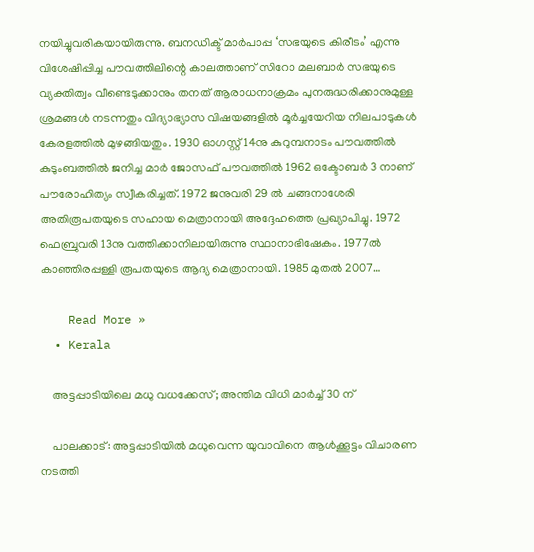നയിച്ചുവരികയായിരുന്നു. ബനഡിക്ട് മാർപാപ്പ ‘സഭയുടെ കിരീടം’ എന്നു വിശേഷിപ്പിച്ച പൗവത്തിലിന്റെ കാലത്താണ് സിറോ മലബാർ സഭയുടെ വ്യക്തിത്വം വീണ്ടെടുക്കാനും തനത് ആരാധനാക്രമം പുനരുദ്ധരിക്കാനുമുള്ള ശ്രമങ്ങൾ നടന്നതും വിദ്യാഭ്യാസ വിഷയങ്ങളിൽ മൂർച്ചയേറിയ നിലപാടുകൾ കേരളത്തിൽ മുഴങ്ങിയതും. 1930 ഓഗസ്റ്റ് 14നു കുറുമ്പനാടം പൗവത്തിൽ കുടുംബത്തിൽ ജനിച്ച മാർ ജോസഫ് പൗവത്തിൽ 1962 ഒക്ടോബർ 3 നാണ് പൗരോഹിത്യം സ്വീകരിച്ചത്. 1972 ജനുവരി 29 ൽ ചങ്ങനാശേരി അതിരൂപതയുടെ സഹായ മെത്രാനായി അദ്ദേഹത്തെ പ്രഖ്യാപിച്ചു. 1972 ഫെബ്രുവരി 13നു വത്തിക്കാനിലായിരുന്നു സ്ഥാനാഭിഷേകം. 1977ൽ കാഞ്ഞിരപ്പള്ളി രൂപതയുടെ ആദ്യ മെത്രാനായി. 1985 മുതൽ 2007…

    Read More »
  • Kerala

    അട്ടപ്പാടിയിലെ മധു വധക്കേസ്; അന്തിമ വിധി മാര്‍ച്ച് 30 ന്

    പാലക്കാട്: അട്ടപ്പാടിയില്‍ മധുവെന്ന യുവാവിനെ ആള്‍ക്കൂട്ടം വിചാരണ നടത്തി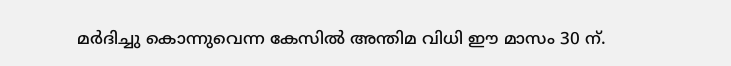മര്‍ദിച്ചു കൊന്നുവെന്ന കേസില്‍ അന്തിമ വിധി ഈ മാസം 30 ന്.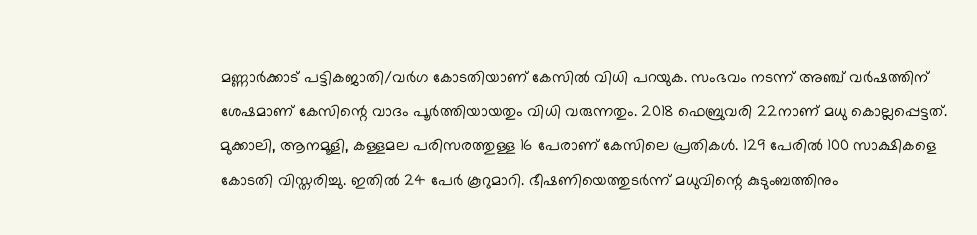മണ്ണാര്‍ക്കാട് പട്ടികജാതി/വര്‍ഗ കോടതിയാണ് കേസില്‍ വിധി പറയുക. സംഭവം നടന്ന് അഞ്ച് വര്‍ഷത്തിന് ശേഷമാണ് കേസിന്റെ വാദം പൂര്‍ത്തിയായതും വിധി വരുന്നതും. 2018 ഫെബ്രുവരി 22നാണ് മധു കൊല്ലപ്പെട്ടത്. മുക്കാലി, ആനമൂളി, കള്ളമല പരിസരത്തുള്ള 16 പേരാണ് കേസിലെ പ്രതികള്‍. 129 പേരില്‍ 100 സാക്ഷികളെ കോടതി വിസ്തരിച്ചു. ഇതില്‍ 24 പേര്‍ കൂറുമാറി. ഭീഷണിയെത്തുടര്‍ന്ന് മധുവിന്റെ കുടുംബത്തിനും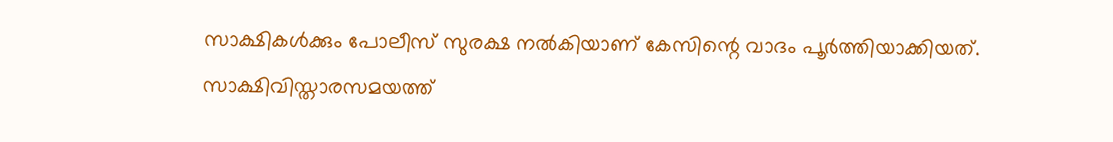സാക്ഷികള്‍ക്കും പോലീസ് സുരക്ഷ നല്‍കിയാണ് കേസിന്റെ വാദം പൂര്‍ത്തിയാക്കിയത്. സാക്ഷിവിസ്താരസമയത്ത്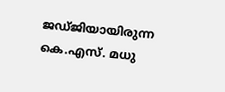ജഡ്ജിയായിരുന്ന കെ.എസ്. മധു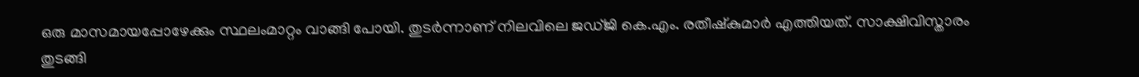ഒരു മാസമായപ്പോഴേക്കും സ്ഥലംമാറ്റം വാങ്ങി പോയി. തുടര്‍ന്നാണ് നിലവിലെ ജഡ്ജി കെ.എം. രതീഷ്‌കുമാര്‍ എത്തിയത്. സാക്ഷിവിസ്താരം തുടങ്ങി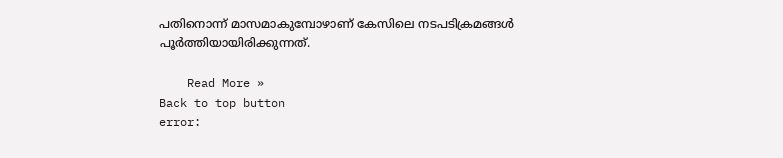പതിനൊന്ന് മാസമാകുമ്പോഴാണ് കേസിലെ നടപടിക്രമങ്ങള്‍ പൂര്‍ത്തിയായിരിക്കുന്നത്.

    Read More »
Back to top button
error: